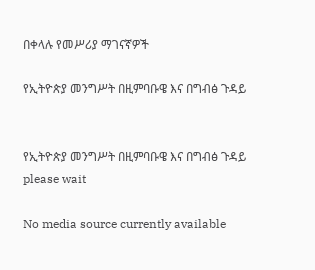በቀላሉ የመሥሪያ ማገናኛዎች

የኢትዮጵያ መንግሥት በዚምባቡዌ እና በግብፅ ጉዳይ


የኢትዮጵያ መንግሥት በዚምባቡዌ እና በግብፅ ጉዳይ
please wait

No media source currently available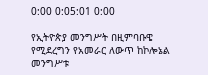0:00 0:05:01 0:00

የኢትዮጵያ መንግሥት በዚምባቡዌ የሚደረግን የአመራር ለውጥ ከኮሎኔል መንግሥቱ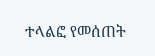ተላልፎ የመሰጠት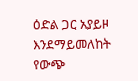ዕድል ጋር አያይዞ እንደማይመለከት የውጭ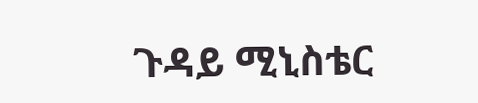ጉዳይ ሚኒስቴር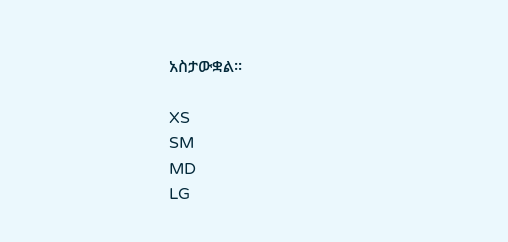አስታውቋል፡፡

XS
SM
MD
LG